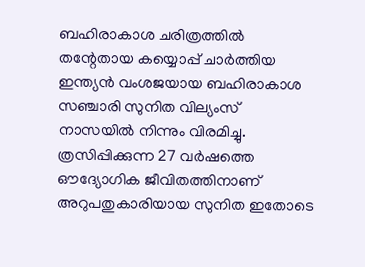ബഹിരാകാശ ചരിത്രത്തിൽ തന്റേതായ കയ്യൊപ്പ് ചാർത്തിയ ഇന്ത്യൻ വംശജയായ ബഹിരാകാശ സഞ്ചാരി സുനിത വില്യംസ് നാസയിൽ നിന്നും വിരമിച്ചു. ത്രസിപ്പിക്കുന്ന 27 വർഷത്തെ ഔദ്യോഗിക ജീവിതത്തിനാണ് അറുപതുകാരിയായ സുനിത ഇതോടെ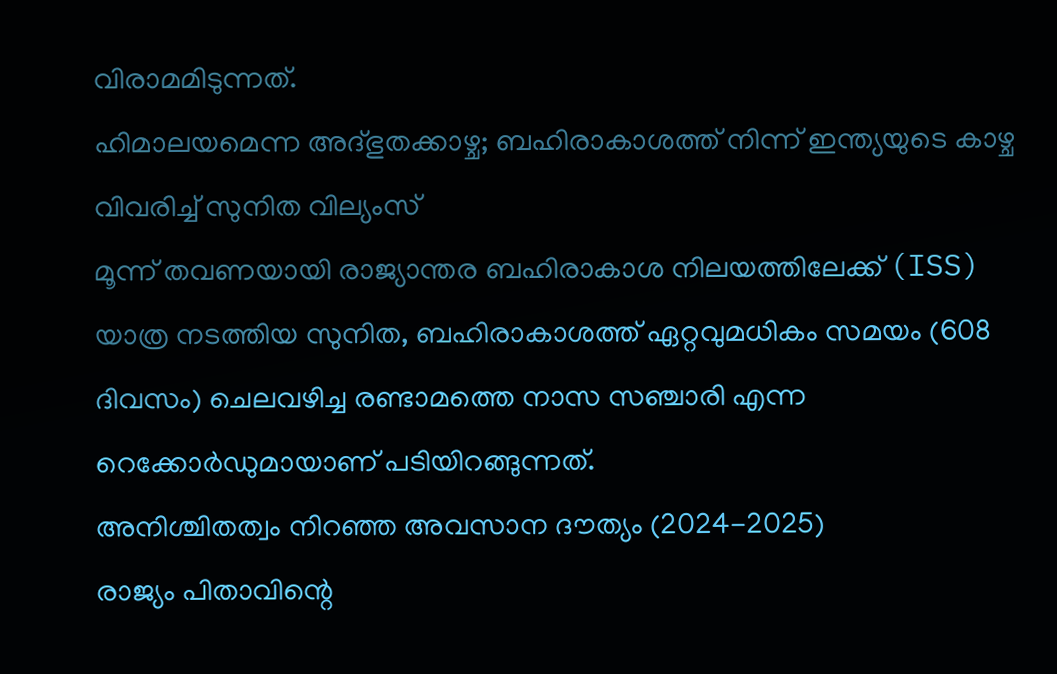വിരാമമിടുന്നത്.
ഹിമാലയമെന്ന അദ്ഭുതക്കാഴ്ച; ബഹിരാകാശത്ത് നിന്ന് ഇന്ത്യയുടെ കാഴ്ച വിവരിച്ച് സുനിത വില്യംസ്
മൂന്ന് തവണയായി രാജ്യാന്തര ബഹിരാകാശ നിലയത്തിലേക്ക് (ISS) യാത്ര നടത്തിയ സുനിത, ബഹിരാകാശത്ത് ഏറ്റവുമധികം സമയം (608 ദിവസം) ചെലവഴിച്ച രണ്ടാമത്തെ നാസ സഞ്ചാരി എന്ന റെക്കോർഡുമായാണ് പടിയിറങ്ങുന്നത്.
അനിശ്ചിതത്വം നിറഞ്ഞ അവസാന ദൗത്യം (2024-2025)
രാജ്യം പിതാവിന്റെ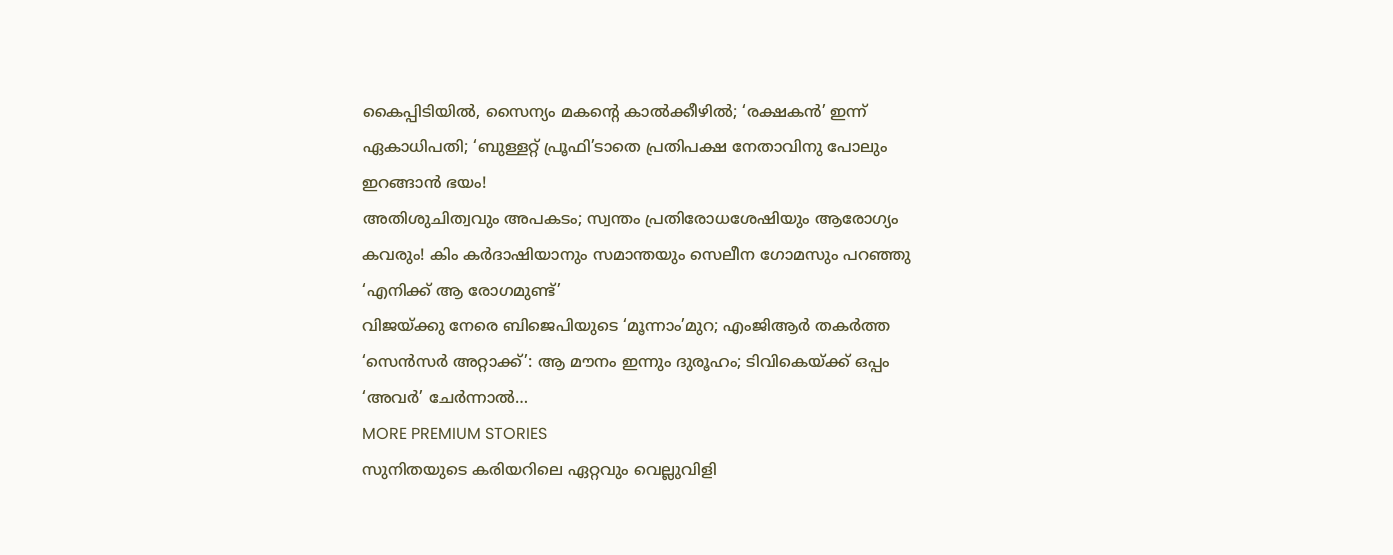കൈപ്പിടിയിൽ, സൈന്യം മകന്റെ കാൽക്കീഴിൽ; ‘രക്ഷകൻ’ ഇന്ന് ഏകാധിപതി; ‘ബുള്ളറ്റ് പ്രൂഫി’ടാതെ പ്രതിപക്ഷ നേതാവിനു പോലും ഇറങ്ങാൻ ഭയം!
അതിശുചിത്വവും അപകടം; സ്വന്തം പ്രതിരോധശേഷിയും ആരോഗ്യം കവരും! കിം കർദാഷിയാനും സമാന്തയും സെലീന ഗോമസും പറഞ്ഞു ‘എനിക്ക് ആ രോഗമുണ്ട്’
വിജയ്ക്കു നേരെ ബിജെപിയുടെ ‘മൂന്നാം’മുറ; എംജിആർ തകർത്ത ‘സെൻസർ അറ്റാക്ക്’: ആ മൗനം ഇന്നും ദുരൂഹം; ടിവികെയ്ക്ക് ഒപ്പം ‘അവർ’ ചേർന്നാൽ…
MORE PREMIUM STORIES
സുനിതയുടെ കരിയറിലെ ഏറ്റവും വെല്ലുവിളി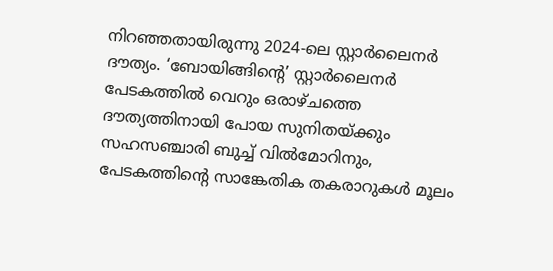നിറഞ്ഞതായിരുന്നു 2024-ലെ സ്റ്റാർലൈനർ ദൗത്യം. ‘ബോയിങ്ങിന്റെ’ സ്റ്റാർലൈനർ പേടകത്തിൽ വെറും ഒരാഴ്ചത്തെ ദൗത്യത്തിനായി പോയ സുനിതയ്ക്കും സഹസഞ്ചാരി ബുച്ച് വിൽമോറിനും, പേടകത്തിന്റെ സാങ്കേതിക തകരാറുകൾ മൂലം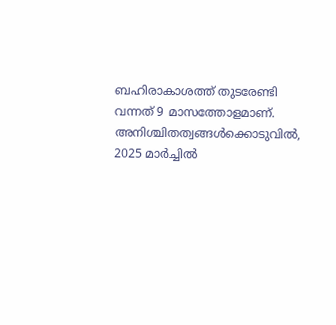ബഹിരാകാശത്ത് തുടരേണ്ടി വന്നത് 9 മാസത്തോളമാണ്.
അനിശ്ചിതത്വങ്ങൾക്കൊടുവിൽ, 2025 മാർച്ചിൽ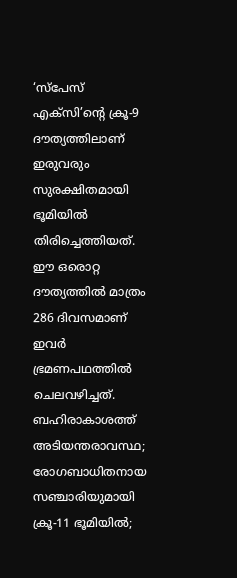‘സ്പേസ് എക്സി’ന്റെ ക്രൂ-9 ദൗത്യത്തിലാണ് ഇരുവരും സുരക്ഷിതമായി ഭൂമിയിൽ തിരിച്ചെത്തിയത്. ഈ ഒരൊറ്റ ദൗത്യത്തിൽ മാത്രം 286 ദിവസമാണ് ഇവർ ഭ്രമണപഥത്തിൽ ചെലവഴിച്ചത്.
ബഹിരാകാശത്ത് അടിയന്തരാവസ്ഥ; രോഗബാധിതനായ സഞ്ചാരിയുമായി ക്രൂ-11 ഭൂമിയിൽ;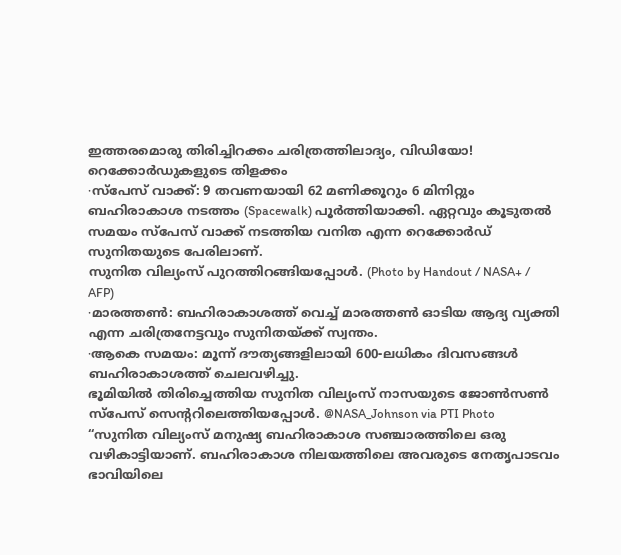ഇത്തരമൊരു തിരിച്ചിറക്കം ചരിത്രത്തിലാദ്യം, വിഡിയോ!
റെക്കോർഡുകളുടെ തിളക്കം
∙സ്പേസ് വാക്ക്: 9 തവണയായി 62 മണിക്കൂറും 6 മിനിറ്റും ബഹിരാകാശ നടത്തം (Spacewalk) പൂർത്തിയാക്കി. ഏറ്റവും കൂടുതൽ സമയം സ്പേസ് വാക്ക് നടത്തിയ വനിത എന്ന റെക്കോർഡ് സുനിതയുടെ പേരിലാണ്.
സുനിത വില്യംസ് പുറത്തിറങ്ങിയപ്പോൾ. (Photo by Handout / NASA+ / AFP)
∙മാരത്തൺ: ബഹിരാകാശത്ത് വെച്ച് മാരത്തൺ ഓടിയ ആദ്യ വ്യക്തി എന്ന ചരിത്രനേട്ടവും സുനിതയ്ക്ക് സ്വന്തം.
∙ആകെ സമയം: മൂന്ന് ദൗത്യങ്ങളിലായി 600-ലധികം ദിവസങ്ങൾ ബഹിരാകാശത്ത് ചെലവഴിച്ചു.
ഭൂമിയിൽ തിരിച്ചെത്തിയ സുനിത വില്യംസ് നാസയുടെ ജോൺസൺ സ്പേസ് സെന്ററിലെത്തിയപ്പോൾ. @NASA_Johnson via PTI Photo
“സുനിത വില്യംസ് മനുഷ്യ ബഹിരാകാശ സഞ്ചാരത്തിലെ ഒരു വഴികാട്ടിയാണ്. ബഹിരാകാശ നിലയത്തിലെ അവരുടെ നേതൃപാടവം ഭാവിയിലെ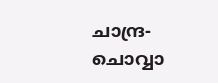ചാന്ദ്ര-ചൊവ്വാ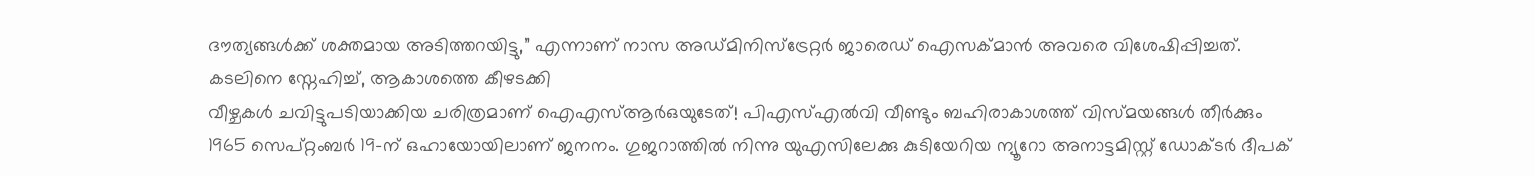ദൗത്യങ്ങൾക്ക് ശക്തമായ അടിത്തറയിട്ടു,” എന്നാണ് നാസ അഡ്മിനിസ്ട്രേറ്റർ ജാരെഡ് ഐസക്മാൻ അവരെ വിശേഷിപ്പിച്ചത്.
കടലിനെ സ്നേഹിച്ച്, ആകാശത്തെ കീഴടക്കി
വീഴ്ചകൾ ചവിട്ടുപടിയാക്കിയ ചരിത്രമാണ് ഐഎസ്ആർഒയുടേത്! പിഎസ്എൽവി വീണ്ടും ബഹിരാകാശത്ത് വിസ്മയങ്ങൾ തീർക്കും
1965 സെപ്റ്റംബർ 19-ന് ഒഹായോയിലാണ് ജനനം. ഗുജറാത്തിൽ നിന്നു യുഎസിലേക്കു കുടിയേറിയ ന്യൂറോ അനാട്ടമിസ്റ്റ് ഡോക്ടർ ദീപക്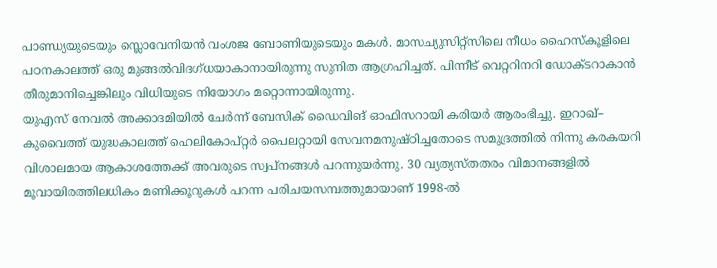പാണ്ഡ്യയുടെയും സ്ലൊവേനിയൻ വംശജ ബോണിയുടെയും മകൾ. മാസച്യുസിറ്റ്സിലെ നീധം ഹൈസ്കൂളിലെ പഠനകാലത്ത് ഒരു മുങ്ങൽവിദഗ്ധയാകാനായിരുന്നു സുനിത ആഗ്രഹിച്ചത്. പിന്നീട് വെറ്ററിനറി ഡോക്ടറാകാൻ തീരുമാനിച്ചെങ്കിലും വിധിയുടെ നിയോഗം മറ്റൊന്നായിരുന്നു.
യുഎസ് നേവൽ അക്കാദമിയിൽ ചേർന്ന് ബേസിക് ഡൈവിങ് ഓഫിസറായി കരിയർ ആരംഭിച്ചു. ഇറാഖ്– കുവൈത്ത് യുദ്ധകാലത്ത് ഹെലികോപ്റ്റർ പൈലറ്റായി സേവനമനുഷ്ഠിച്ചതോടെ സമുദ്രത്തിൽ നിന്നു കരകയറി വിശാലമായ ആകാശത്തേക്ക് അവരുടെ സ്വപ്നങ്ങൾ പറന്നുയർന്നു. 30 വ്യത്യസ്തതരം വിമാനങ്ങളിൽ മൂവായിരത്തിലധികം മണിക്കൂറുകൾ പറന്ന പരിചയസമ്പത്തുമായാണ് 1998-ൽ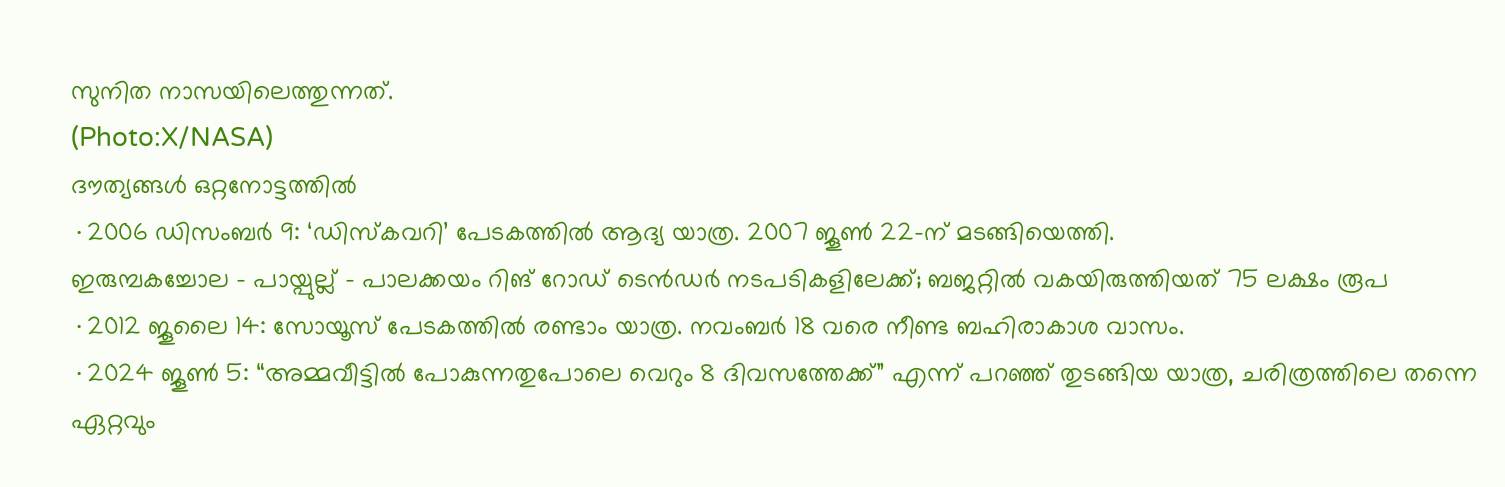സുനിത നാസയിലെത്തുന്നത്.
(Photo:X/NASA)
ദൗത്യങ്ങൾ ഒറ്റനോട്ടത്തിൽ
∙2006 ഡിസംബർ 9: ‘ഡിസ്കവറി’ പേടകത്തിൽ ആദ്യ യാത്ര. 2007 ജൂൺ 22-ന് മടങ്ങിയെത്തി.
ഇരുമ്പകച്ചോല – പായ്പുല്ല് – പാലക്കയം റിങ് റോഡ് ടെൻഡർ നടപടികളിലേക്ക്; ബജറ്റിൽ വകയിരുത്തിയത് 75 ലക്ഷം രൂപ
∙2012 ജൂലൈ 14: സോയൂസ് പേടകത്തിൽ രണ്ടാം യാത്ര. നവംബർ 18 വരെ നീണ്ട ബഹിരാകാശ വാസം.
∙2024 ജൂൺ 5: “അമ്മവീട്ടിൽ പോകുന്നതുപോലെ വെറും 8 ദിവസത്തേക്ക്” എന്ന് പറഞ്ഞ് തുടങ്ങിയ യാത്ര, ചരിത്രത്തിലെ തന്നെ ഏറ്റവും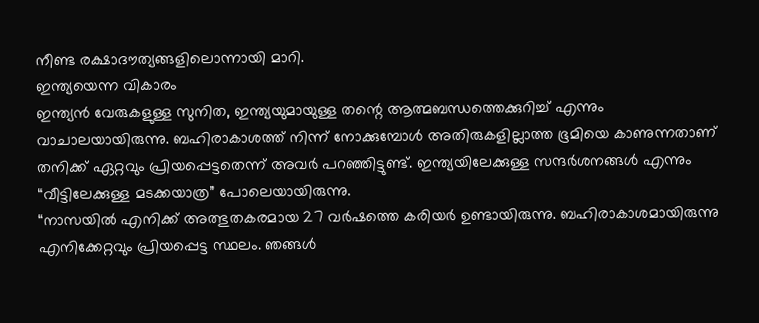നീണ്ട രക്ഷാദൗത്യങ്ങളിലൊന്നായി മാറി.
ഇന്ത്യയെന്ന വികാരം
ഇന്ത്യൻ വേരുകളുള്ള സുനിത, ഇന്ത്യയുമായുള്ള തന്റെ ആത്മബന്ധത്തെക്കുറിച്ച് എന്നും വാചാലയായിരുന്നു. ബഹിരാകാശത്ത് നിന്ന് നോക്കുമ്പോൾ അതിരുകളില്ലാത്ത ഭൂമിയെ കാണുന്നതാണ് തനിക്ക് ഏറ്റവും പ്രിയപ്പെട്ടതെന്ന് അവർ പറഞ്ഞിട്ടുണ്ട്. ഇന്ത്യയിലേക്കുള്ള സന്ദർശനങ്ങൾ എന്നും “വീട്ടിലേക്കുള്ള മടക്കയാത്ര” പോലെയായിരുന്നു.
“നാസയിൽ എനിക്ക് അത്ഭുതകരമായ 27 വർഷത്തെ കരിയർ ഉണ്ടായിരുന്നു. ബഹിരാകാശമായിരുന്നു എനിക്കേറ്റവും പ്രിയപ്പെട്ട സ്ഥലം. ഞങ്ങൾ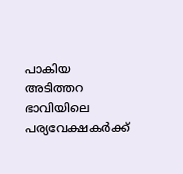പാകിയ അടിത്തറ ഭാവിയിലെ പര്യവേക്ഷകർക്ക്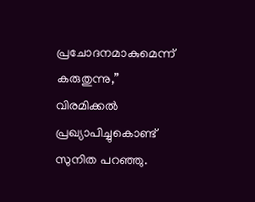പ്രചോദനമാകുമെന്ന് കരുതുന്നു,” വിരമിക്കൽ പ്രഖ്യാപിച്ചുകൊണ്ട് സുനിത പറഞ്ഞു.